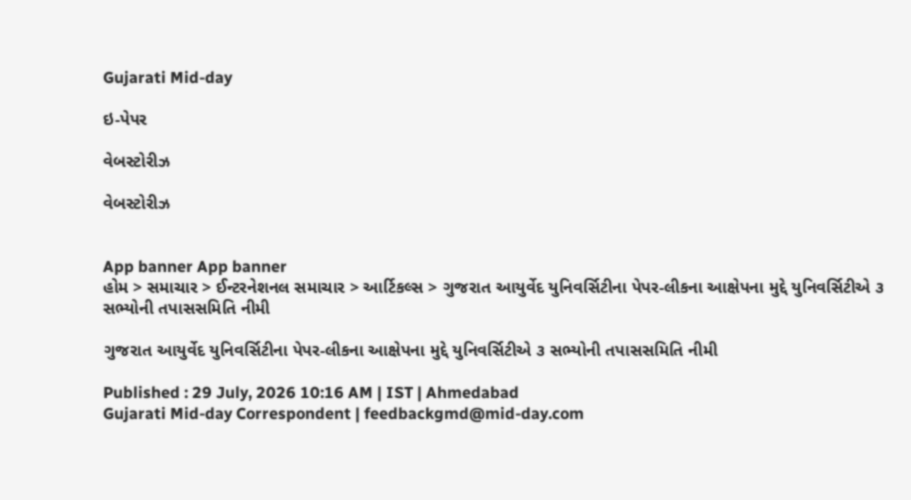Gujarati Mid-day

ઇ-પેપર

વેબસ્ટોરીઝ

વેબસ્ટોરીઝ


App banner App banner
હોમ > સમાચાર > ઈન્ટરનેશનલ સમાચાર > આર્ટિકલ્સ > ગુજરાત આયુર્વેદ યુનિવર્સિટીના પેપર-લીકના આક્ષેપના મુદ્દે યુનિવર્સિટીએ ૩ સભ્યોની તપાસસમિતિ નીમી

ગુજરાત આયુર્વેદ યુનિવર્સિટીના પેપર-લીકના આક્ષેપના મુદ્દે યુનિવર્સિટીએ ૩ સભ્યોની તપાસસમિતિ નીમી

Published : 29 July, 2026 10:16 AM | IST | Ahmedabad
Gujarati Mid-day Correspondent | feedbackgmd@mid-day.com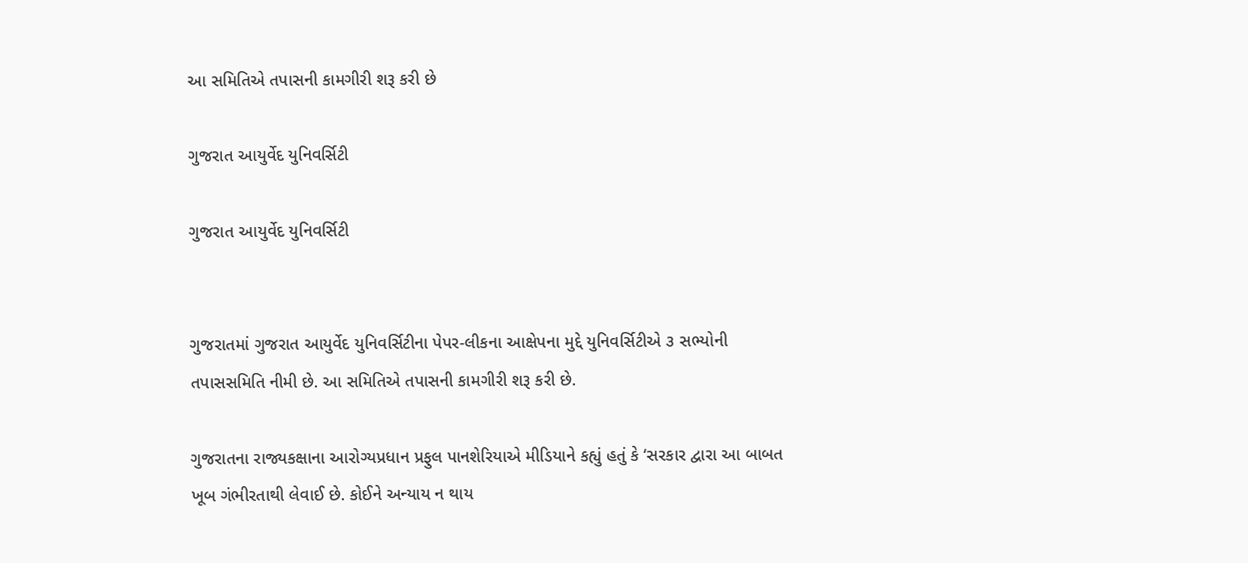આ સમિતિએ તપાસની કામગીરી શરૂ કરી છે

ગુજરાત આયુર્વેદ યુનિવર્સિટી

ગુજરાત આયુર્વેદ યુનિવર્સિટી


ગુજરાતમાં ગુજરાત આયુર્વેદ યુનિવર્સિટીના પેપર-લીકના આક્ષેપના મુદ્દે યુનિવર્સિટીએ ૩ સભ્યોની તપાસસમિતિ નીમી છે. આ સમિતિએ તપાસની કામગીરી શરૂ કરી છે.

ગુજરાતના રાજ્યકક્ષાના આરોગ્યપ્રધાન પ્રફુલ પાનશેરિયાએ મીડિયાને કહ્યું હતું કે ‘સરકાર દ્વારા આ બાબત ખૂબ ગંભીરતાથી લેવાઈ છે. કોઈને અન્યાય ન થાય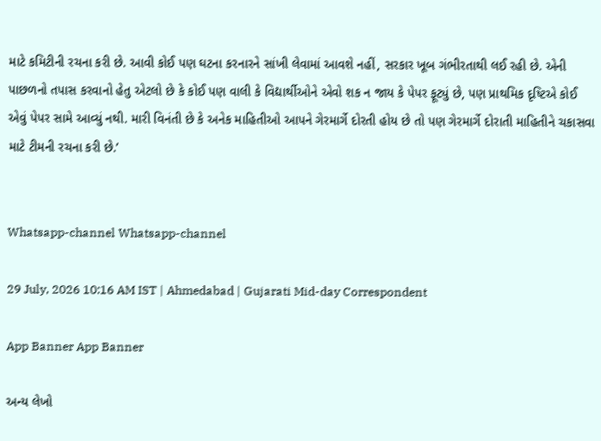માટે કમિટીની રચના કરી છે. આવી કોઈ પણ ઘટના કરનારને સાંખી લેવામાં આવશે નહીં, સરકાર ખૂબ ગંભીરતાથી લઈ રહી છે. એની પાછળનો તપાસ કરવાનો હેતુ એટલો છે કે કોઈ પણ વાલી કે વિદ્યાર્થીઓને એવો શક ન જાય કે પેપર ફૂટ્યું છે, પણ પ્રાથમિક દૃષ્ટિએ કોઈ એવું પેપર સામે આવ્યું નથી. મારી વિનંતી છે કે અનેક માહિતીઓ આપને ગેરમાર્ગે દોરતી હોય છે તો પણ ગેરમાર્ગે દોરાતી માહિતીને ચકાસવા માટે ટીમની રચના કરી છે.’


Whatsapp-channel Whatsapp-channel

29 July, 2026 10:16 AM IST | Ahmedabad | Gujarati Mid-day Correspondent

App Banner App Banner

અન્ય લેખો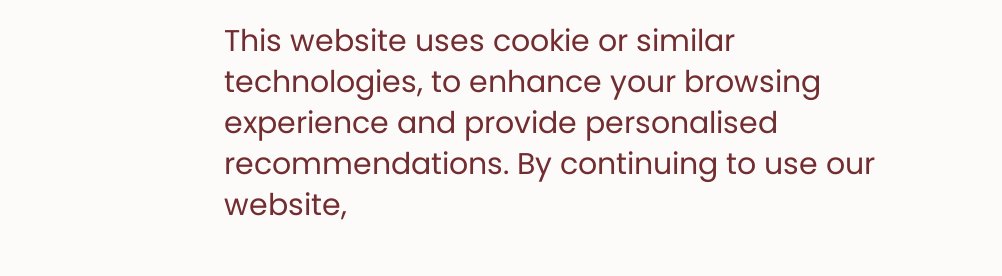This website uses cookie or similar technologies, to enhance your browsing experience and provide personalised recommendations. By continuing to use our website,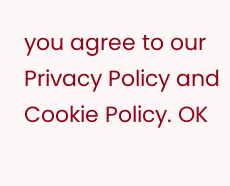you agree to our Privacy Policy and Cookie Policy. OK